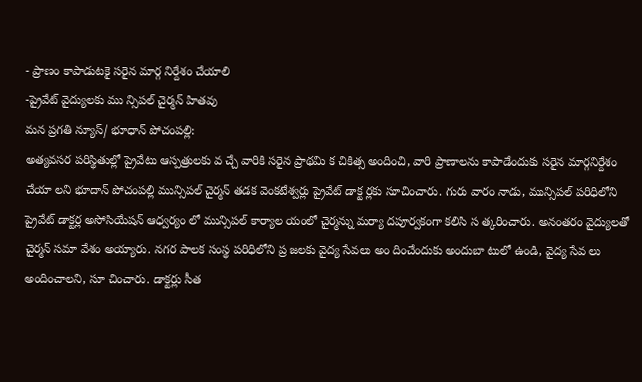- ప్రాణం కాపాడుటకై సరైన మార్గ నిర్దేశం చేయాలి
-ప్రైవేట్ వైద్యులకు ము న్సిపల్ చైర్మన్ హితవు
మన ప్రగతి న్యూస్/ భూధాన్ పోచంపల్లి:
అత్యవసర పరిస్థితుల్లో ప్రైవేటు ఆస్పత్రులకు వ చ్చే వారికి సరైన ప్రాథమి క చికిత్స అందించి, వారి ప్రాణాలను కాపాడేందుకు సరైన మార్గనిర్దేశం చేయా లని భూదాన్ పోచంపల్లి మున్సిపల్ చైర్మన్ తడక వెంకటేశ్వర్లు ప్రైవేట్ డాక్ట ర్లకు సూచించారు. గురు వారం నాడు, మున్సిపల్ పరిధిలోని ప్రైవేట్ డాక్టర్ల అసోసియేషన్ ఆధ్వర్యం లో మున్సిపల్ కార్యాల యంలో చైర్మన్ను మర్యా దపూర్వకంగా కలిసి స త్కరించారు. అనంతరం వైద్యులతో చైర్మన్ సమా వేశం అయ్యారు. నగర పాలక సంస్థ పరిధిలోని ప్ర జలకు వైద్య సేవలు అం దించేందుకు అందుబా టులో ఉండి, వైద్య సేవ లు అందించాలని, సూ చించారు. డాక్టర్లు సీత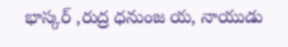భాస్కర్ ,రుద్ర ధనుంజ య, నాయుడు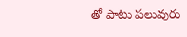తో పాటు పలువురు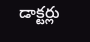డాక్టర్లు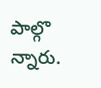పాల్గొ న్నారు.